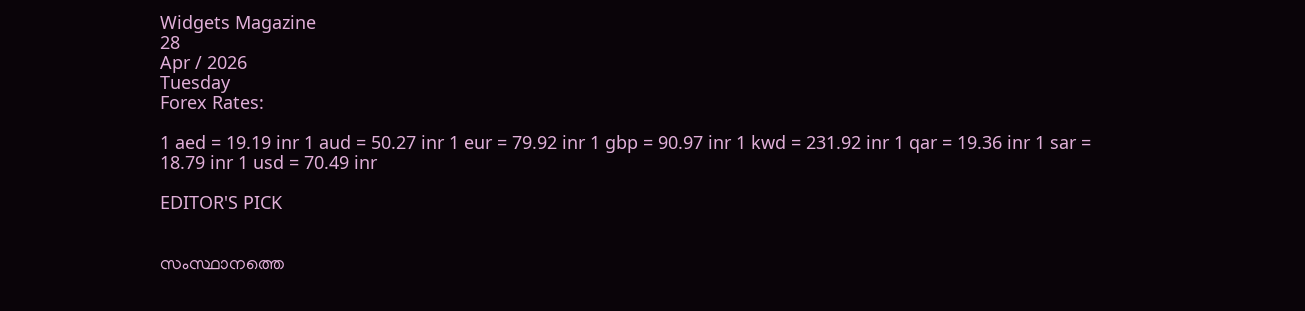Widgets Magazine
28
Apr / 2026
Tuesday
Forex Rates:

1 aed = 19.19 inr 1 aud = 50.27 inr 1 eur = 79.92 inr 1 gbp = 90.97 inr 1 kwd = 231.92 inr 1 qar = 19.36 inr 1 sar = 18.79 inr 1 usd = 70.49 inr

EDITOR'S PICK


സംസ്ഥാനത്തെ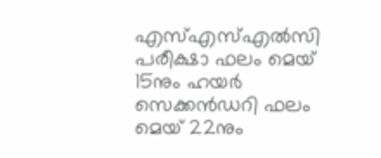എസ്എസ്എൽസി പരീക്ഷാ ഫലം മെയ് 15നും ഹയർ സെക്കൻഡറി ഫലം മെയ് 22നും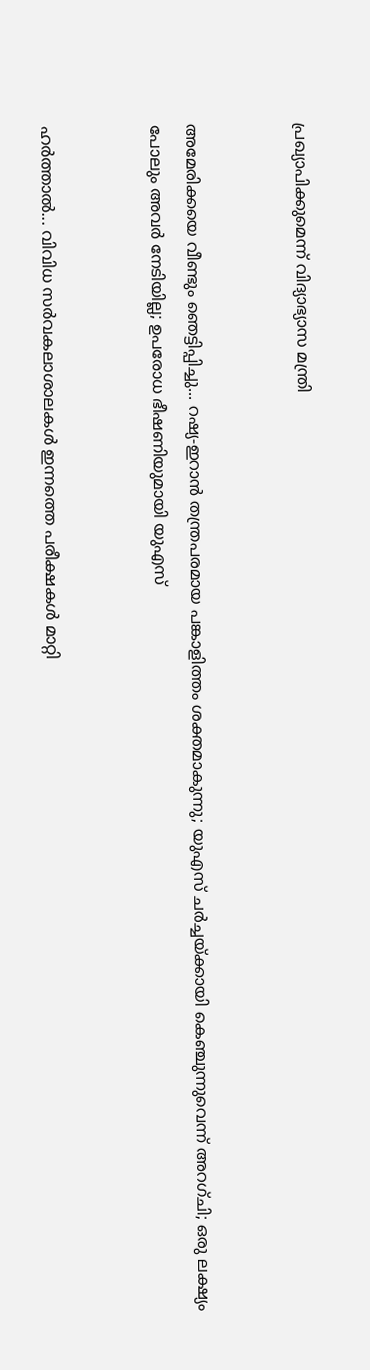പ്രഖ്യാപിക്കുമെന്ന് വിദ്യാഭ്യാസ മന്ത്രി


അമേരിക്കയെ വീണ്ടും ഞെട്ടിപ്പിച്ചു... റഷ്യ-ഇറാൻ തന്ത്രപരമായ പങ്കാളിത്തം ശക്തമാകുന്നു; യുഎസ് ചർച്ചയ്ക്കായി കെഞ്ചുന്നുവെന്ന് അറഗ്ചി; ഒരു ലക്ഷ്യം പോലും അവർ നേടിയില്ല; ഉപരോധ ഭീഷണിയുമായി യുഎസ്


ഹര്‍ത്താല്‍... വിവിധ സർവകലാശാലകൾ ഇന്നത്തെ പരീക്ഷകൾ മാറ്റി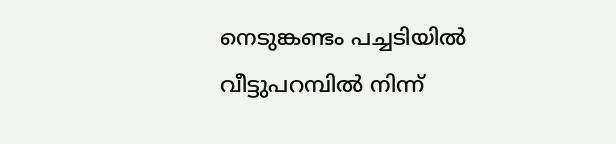നെടുങ്കണ്ടം പച്ചടിയിൽ വീട്ടുപറമ്പിൽ നിന്ന്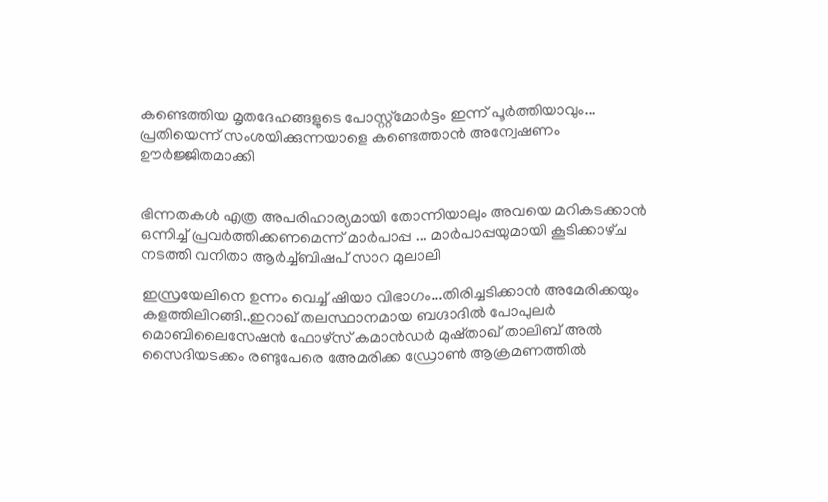കണ്ടെത്തിയ മൃതദേഹങ്ങളുടെ പോസ്റ്റ്മോർട്ടം ഇന്ന് പൂർത്തിയാവും... പ്രതിയെന്ന് സംശയിക്കുന്നയാളെ കണ്ടെത്താൻ അന്വേഷണം ഊർജ്ജിതമാക്കി


ഭിന്നതകൾ എത്ര അപരിഹാര്യമായി തോന്നിയാലും അവയെ മറികടക്കാൻ ഒന്നിച്ച്‌ പ്രവർത്തിക്കണമെന്ന് മാർപാപ്പ ... മാർപാപ്പയുമായി കൂടിക്കാഴ്‌ച നടത്തി വനിതാ ആർച്ച്‌ബിഷപ് സാറ മുലാലി

ഇസ്രയേലിനെ ഉന്നം വെച്ച് ഷിയാ വിഭാഗം...തിരിച്ചടിക്കാൻ അമേരിക്കയും കളത്തിലിറങ്ങി..ഇറാഖ് തലസ്ഥാനമായ ബഗ്ദാദിൽ പോപുലർ മൊബിലൈസേഷൻ ഫോഴ്‌സ് കമാൻഡർ മുഷ്താഖ് താലിബ് അൽ സൈദിയടക്കം രണ്ടുപേരെ അേമരിക്ക ഡ്രോൺ ആക്രമണത്തിൽ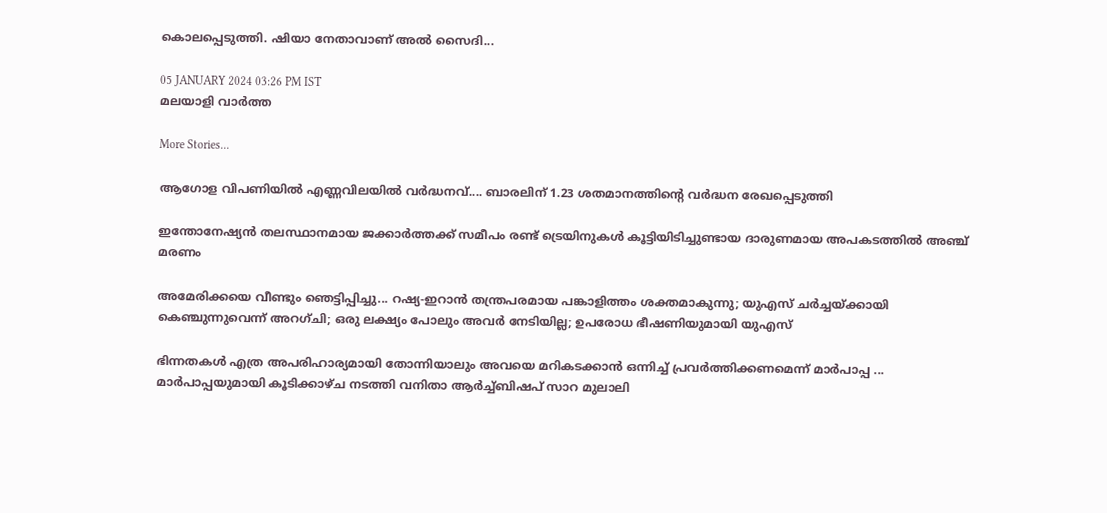കൊലപ്പെടുത്തി. ഷിയാ നേതാവാണ് അൽ സൈദി...

05 JANUARY 2024 03:26 PM IST
മലയാളി വാര്‍ത്ത

More Stories...

ആഗോള വിപണിയില്‍ എണ്ണവിലയിൽ വർദ്ധനവ്.... ബാരലിന് 1.23 ശതമാനത്തിന്റെ വര്‍ദ്ധന രേഖപ്പെടുത്തി

ഇന്തോനേഷ്യൻ തലസ്ഥാനമായ ജക്കാർത്തക്ക് സമീപം രണ്ട് ട്രെയിനുകൾ കൂട്ടിയിടിച്ചുണ്ടായ ദാരുണമായ അപകടത്തിൽ അഞ്ച് മരണം

അമേരിക്കയെ വീണ്ടും ഞെട്ടിപ്പിച്ചു... റഷ്യ-ഇറാൻ തന്ത്രപരമായ പങ്കാളിത്തം ശക്തമാകുന്നു; യുഎസ് ചർച്ചയ്ക്കായി കെഞ്ചുന്നുവെന്ന് അറഗ്ചി; ഒരു ലക്ഷ്യം പോലും അവർ നേടിയില്ല; ഉപരോധ ഭീഷണിയുമായി യുഎസ്

ഭിന്നതകൾ എത്ര അപരിഹാര്യമായി തോന്നിയാലും അവയെ മറികടക്കാൻ ഒന്നിച്ച്‌ പ്രവർത്തിക്കണമെന്ന് മാർപാപ്പ ... മാർപാപ്പയുമായി കൂടിക്കാഴ്‌ച നടത്തി വനിതാ ആർച്ച്‌ബിഷപ് സാറ മുലാലി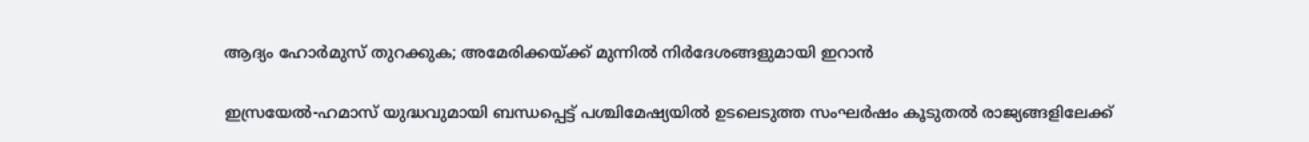ആദ്യം ഹോര്‍മുസ് തുറക്കുക; അമേരിക്കയ്ക്ക് മുന്നില്‍ നിര്‍ദേശങ്ങളുമായി ഇറാന്‍

ഇസ്രയേൽ-ഹമാസ് യുദ്ധവുമായി ബന്ധപ്പെട്ട് പശ്ചിമേഷ്യയിൽ ഉടലെടുത്ത സംഘർഷം കൂടുതൽ രാജ്യങ്ങളിലേക്ക്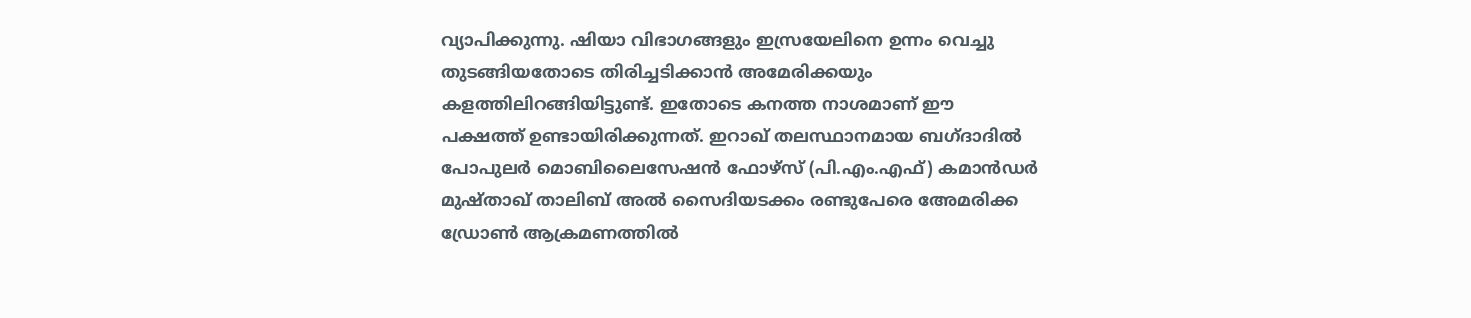വ്യാപിക്കുന്നു. ഷിയാ വിഭാഗങ്ങളും ഇസ്രയേലിനെ ഉന്നം വെച്ചു തുടങ്ങിയതോടെ തിരിച്ചടിക്കാൻ അമേരിക്കയും കളത്തിലിറങ്ങിയിട്ടുണ്ട്. ഇതോടെ കനത്ത നാശമാണ് ഈ പക്ഷത്ത് ഉണ്ടായിരിക്കുന്നത്. ഇറാഖ് തലസ്ഥാനമായ ബഗ്ദാദിൽ പോപുലർ മൊബിലൈസേഷൻ ഫോഴ്‌സ് (പി.എം.എഫ്) കമാൻഡർ മുഷ്താഖ് താലിബ് അൽ സൈദിയടക്കം രണ്ടുപേരെ അേമരിക്ക ഡ്രോൺ ആക്രമണത്തിൽ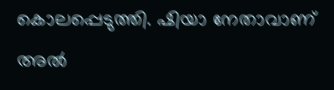കൊലപ്പെടുത്തി. ഷിയാ നേതാവാണ് അൽ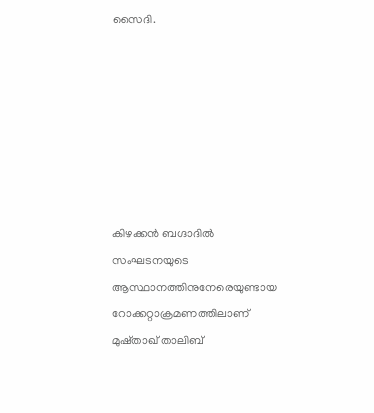സൈദി.







കിഴക്കൻ ബഗ്ദാദിൽ സംഘടനയുടെ ആസ്ഥാനത്തിനുനേരെയുണ്ടായ റോക്കറ്റാക്രമണത്തിലാണ് മുഷ്താഖ് താലിബ്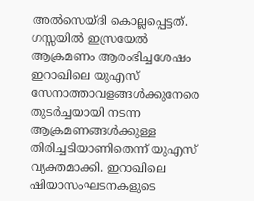അൽസെയ്ദി കൊല്ലപ്പെട്ടത്. ഗസ്സയിൽ ഇസ്രയേൽ ആക്രമണം ആരംഭിച്ചശേഷം ഇറാഖിലെ യുഎസ് സേനാത്താവളങ്ങൾക്കുനേരെ തുടർച്ചയായി നടന്ന ആക്രമണങ്ങൾക്കുള്ള തിരിച്ചടിയാണിതെന്ന് യുഎസ് വ്യക്തമാക്കി. ഇറാഖിലെ ഷിയാസംഘടനകളുടെ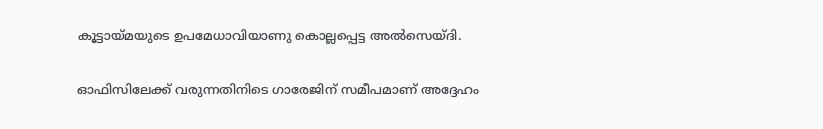കൂട്ടായ്മയുടെ ഉപമേധാവിയാണു കൊല്ലപ്പെട്ട അൽസെയ്ദി.

ഓഫിസിലേക്ക് വരുന്നതിനിടെ ഗാരേജിന് സമീപമാണ് അദ്ദേഹം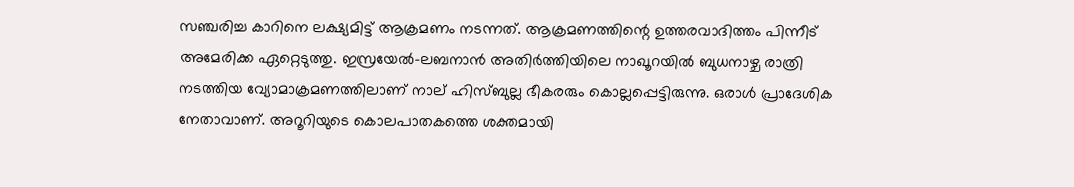സഞ്ചരിച്ച കാറിനെ ലക്ഷ്യമിട്ട് ആക്രമണം നടന്നത്. ആക്രമണത്തിന്റെ ഉത്തരവാദിത്തം പിന്നീട് അമേരിക്ക ഏറ്റെടുത്തു. ഇസ്രയേൽ-ലബനാൻ അതിർത്തിയിലെ നാഖൂറയിൽ ബുധനാഴ്ച രാത്രി നടത്തിയ വ്യോമാക്രമണത്തിലാണ് നാല് ഹിസ്ബുല്ല ഭീകരരും കൊല്ലപ്പെട്ടിരുന്നു. ഒരാൾ പ്രാദേശിക നേതാവാണ്. അറൂറിയുടെ കൊലപാതകത്തെ ശക്തമായി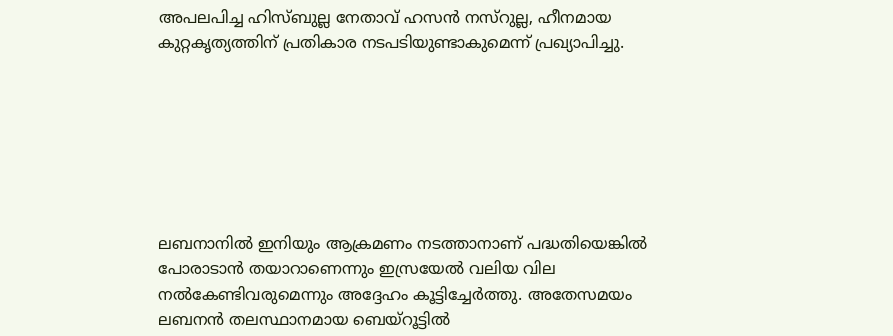അപലപിച്ച ഹിസ്ബുല്ല നേതാവ് ഹസൻ നസ്‌റുല്ല, ഹീനമായ കുറ്റകൃത്യത്തിന് പ്രതികാര നടപടിയുണ്ടാകുമെന്ന് പ്രഖ്യാപിച്ചു.







ലബനാനിൽ ഇനിയും ആക്രമണം നടത്താനാണ് പദ്ധതിയെങ്കിൽ പോരാടാൻ തയാറാണെന്നും ഇസ്രയേൽ വലിയ വില നൽകേണ്ടിവരുമെന്നും അദ്ദേഹം കൂട്ടിച്ചേർത്തു. അതേസമയം ലബനൻ തലസ്ഥാനമായ ബെയ്‌റൂട്ടിൽ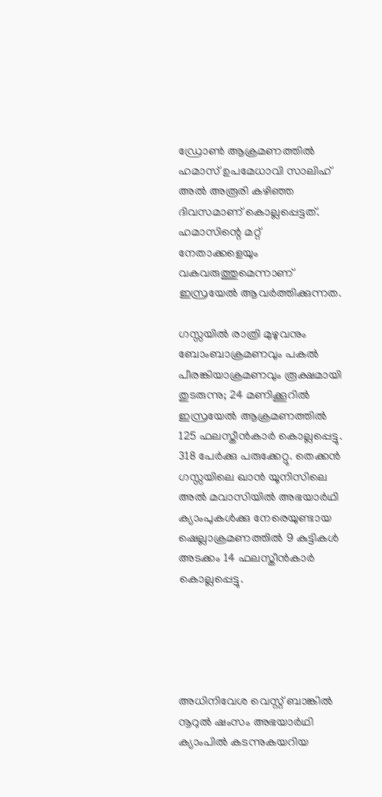ഡ്രോൺ ആക്രമണത്തിൽ ഹമാസ് ഉപമേധാവി സാലിഹ് അൽ അരൂരി കഴിഞ്ഞ ദിവസമാണ് കൊല്ലപ്പെട്ടത്. ഹമാസിന്റെ മറ്റ് നേതാക്കളെയും വകവരുത്തുമെന്നാണ് ഇസ്രയേൽ ആവർത്തിക്കുന്നത.

ഗസ്സയിൽ രാത്രി മുഴുവനും ബോംബാക്രമണവും പകൽ പീരങ്കിയാക്രമണവും രൂക്ഷമായി തുടരുന്നു; 24 മണിക്കൂറിൽ ഇസ്രയേൽ ആക്രമണത്തിൽ 125 ഫലസ്തീൻകാർ കൊല്ലപ്പെട്ടു. 318 പേർക്കു പരുക്കേറ്റു. തെക്കൻ ഗസ്സയിലെ ഖാൻ യൂനിസിലെ അൽ മവാസിയിൽ അഭയാർഥി ക്യാംപുകൾക്കു നേരെയുണ്ടായ ഷെല്ലാക്രമണത്തിൽ 9 കുട്ടികൾ അടക്കം 14 ഫലസ്തീൻകാർ കൊല്ലപ്പെട്ടു.





അധിനിവേശ വെസ്റ്റ് ബാങ്കിൽ നൂറുൽ ഷംസം അഭയാർഥി ക്യാംപിൽ കടന്നുകയറിയ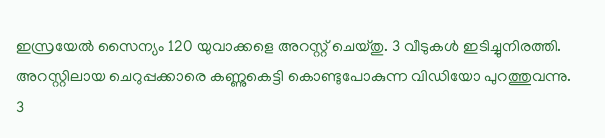ഇസ്രയേൽ സൈന്യം 120 യുവാക്കളെ അറസ്റ്റ് ചെയ്തു. 3 വീടുകൾ ഇടിച്ചുനിരത്തി. അറസ്റ്റിലായ ചെറുപ്പക്കാരെ കണ്ണുകെട്ടി കൊണ്ടുപോകുന്ന വിഡിയോ പുറത്തുവന്നു. 3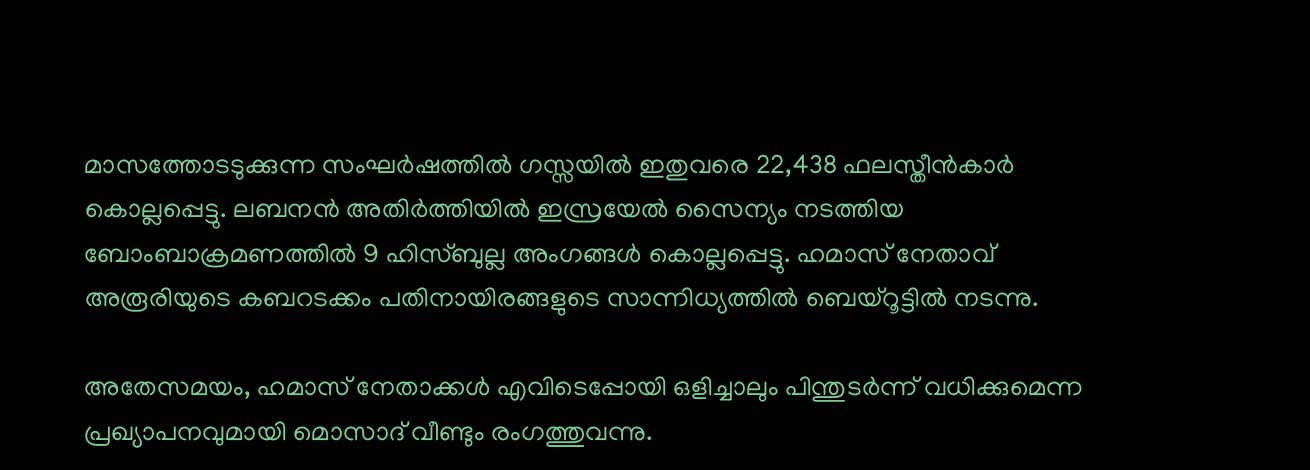മാസത്തോടടുക്കുന്ന സംഘർഷത്തിൽ ഗസ്സയിൽ ഇതുവരെ 22,438 ഫലസ്തീൻകാർ കൊല്ലപ്പെട്ടു. ലബനൻ അതിർത്തിയിൽ ഇസ്രയേൽ സൈന്യം നടത്തിയ ബോംബാക്രമണത്തിൽ 9 ഹിസ്ബുല്ല അംഗങ്ങൾ കൊല്ലപ്പെട്ടു. ഹമാസ് നേതാവ് അരൂരിയുടെ കബറടക്കം പതിനായിരങ്ങളുടെ സാന്നിധ്യത്തിൽ ബെയ്‌റൂട്ടിൽ നടന്നു.

അതേസമയം, ഹമാസ് നേതാക്കൾ എവിടെപ്പോയി ഒളിച്ചാലും പിന്തുടർന്ന് വധിക്കുമെന്ന പ്രഖ്യാപനവുമായി മൊസാദ് വീണ്ടും രംഗത്തുവന്നു.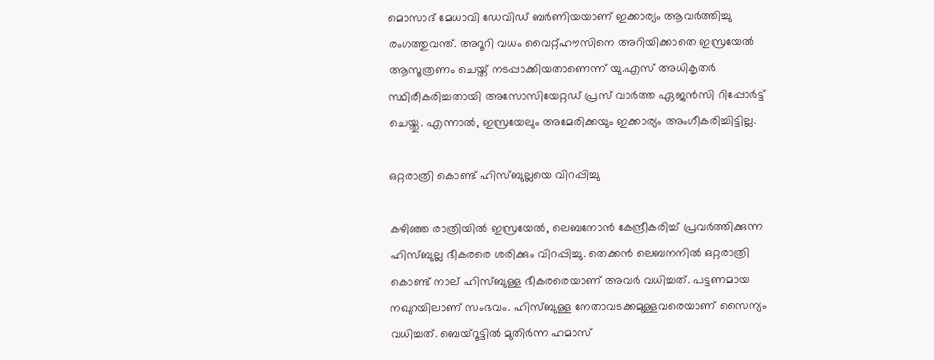മൊസാദ് മേധാവി ഡേവിഡ് ബർണിയയാണ് ഇക്കാര്യം ആവർത്തിച്ചു രംഗത്തുവന്ത്. അറൂറി വധം വൈറ്റ്ഹൗസിനെ അറിയിക്കാതെ ഇസ്രയേൽ ആസൂത്രണം ചെയ്ത് നടപ്പാക്കിയതാണെന്ന് യു.എസ് അധികൃതർ സ്ഥിരീകരിച്ചതായി അസോസിയേറ്റഡ് പ്രസ് വാർത്ത ഏജൻസി റിപ്പോർട്ട് ചെയ്തു. എന്നാൽ, ഇസ്രയേലും അമേരിക്കയും ഇക്കാര്യം അംഗീകരിച്ചിട്ടില്ല.

ഒറ്റരാത്രി കൊണ്ട് ഹിസ്ബുല്ലയെ വിറപ്പിച്ചു

കഴിഞ്ഞ രാത്രിയിൽ ഇസ്രയേൽ, ലെബനോൻ കേന്ദ്രീകരിച്ച് പ്രവർത്തിക്കുന്ന ഹിസ്ബുല്ല ഭീകരരെ ശരിക്കും വിറപ്പിച്ചു. തെക്കൻ ലെബനനിൽ ഒറ്റരാത്രി കൊണ്ട് നാല് ഹിസ്ബുള്ള ഭീകരരെയാണ് അവർ വധിച്ചത്. പട്ടണമായ നഖുറയിലാണ് സംഭവം. ഹിസ്ബുള്ള നേതാവടക്കമുള്ളവരെയാണ് സൈന്യം വധിച്ചത്. ബെയ്‌റൂട്ടിൽ മുതിർന്ന ഹമാസ്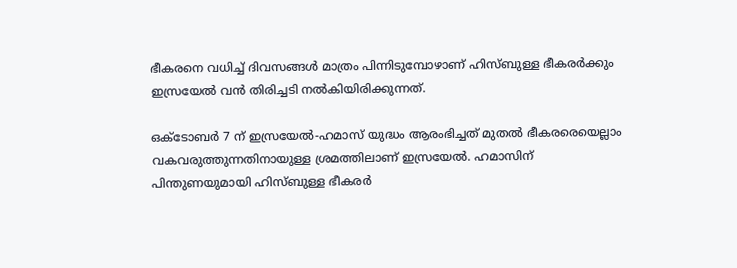ഭീകരനെ വധിച്ച് ദിവസങ്ങൾ മാത്രം പിന്നിടുമ്പോഴാണ് ഹിസ്ബുള്ള ഭീകരർക്കും ഇസ്രയേൽ വൻ തിരിച്ചടി നൽകിയിരിക്കുന്നത്.

ഒക്ടോബർ 7 ന് ഇസ്രയേൽ-ഹമാസ് യുദ്ധം ആരംഭിച്ചത് മുതൽ ഭീകരരെയെല്ലാം വകവരുത്തുന്നതിനായുള്ള ശ്രമത്തിലാണ് ഇസ്രയേൽ. ഹമാസിന് പിന്തുണയുമായി ഹിസ്ബുള്ള ഭീകരർ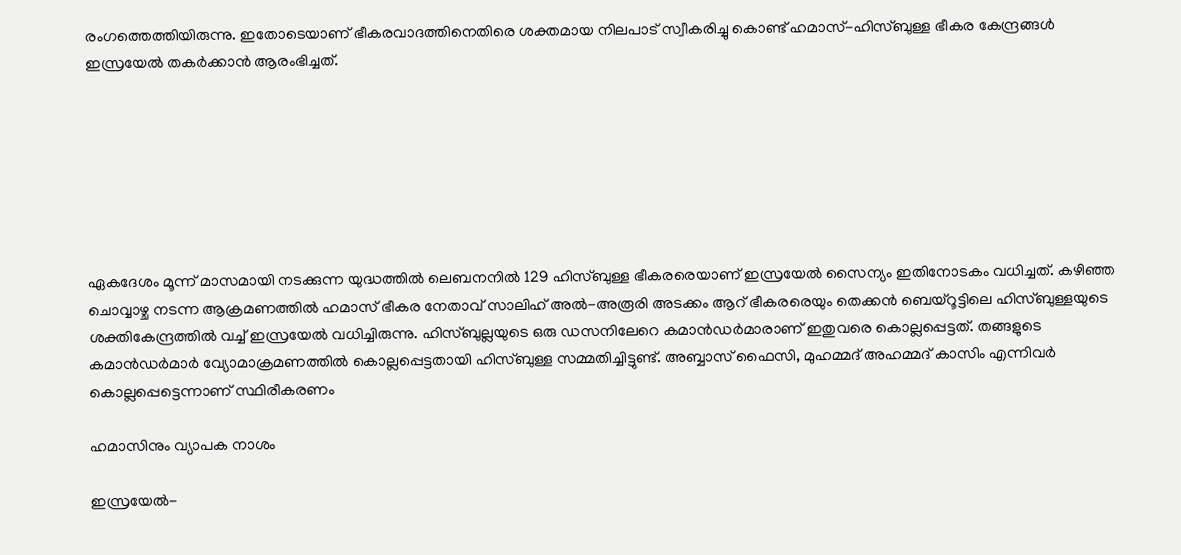രംഗത്തെത്തിയിരുന്നു. ഇതോടെയാണ് ഭീകരവാദത്തിനെതിരെ ശക്തമായ നിലപാട് സ്വീകരിച്ചു കൊണ്ട് ഹമാസ്-ഹിസ്ബുള്ള ഭീകര കേന്ദ്രങ്ങൾ ഇസ്രയേൽ തകർക്കാൻ ആരംഭിച്ചത്.







ഏകദേശം മൂന്ന് മാസമായി നടക്കുന്ന യുദ്ധത്തിൽ ലെബനനിൽ 129 ഹിസ്ബുള്ള ഭീകരരെയാണ് ഇസ്രയേൽ സൈന്യം ഇതിനോടകം വധിച്ചത്. കഴിഞ്ഞ ചൊവ്വാഴ്ച നടന്ന ആക്രമണത്തിൽ ഹമാസ് ഭീകര നേതാവ് സാലിഹ് അൽ-അരൂരി അടക്കം ആറ് ഭീകരരെയും തെക്കൻ ബെയ്‌റൂട്ടിലെ ഹിസ്ബുള്ളയുടെ ശക്തികേന്ദ്രത്തിൽ വച്ച് ഇസ്രയേൽ വധിച്ചിരുന്നു. ഹിസ്ബുല്ലയുടെ ഒരു ഡസനിലേറെ കമാൻഡർമാരാണ് ഇതുവരെ കൊല്ലപ്പെട്ടത്. തങ്ങളുടെ കമാൻഡർമാർ വ്യോമാക്രമണത്തിൽ കൊല്ലപ്പെട്ടതായി ഹിസ്ബുള്ള സമ്മതിച്ചിട്ടുണ്ട്. അബ്ബാസ് ഫൈസി, മുഹമ്മദ് അഹമ്മദ് കാസിം എന്നിവർ കൊല്ലപ്പെട്ടെന്നാണ് സ്ഥിരീകരണം

ഹമാസിനും വ്യാപക നാശം

ഇസ്രയേൽ-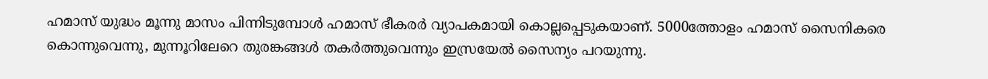ഹമാസ് യുദ്ധം മൂന്നു മാസം പിന്നിടുമ്പോൾ ഹമാസ് ഭീകരർ വ്യാപകമായി കൊല്ലപ്പെടുകയാണ്. 5000ത്തോളം ഹമാസ് സൈനികരെ കൊന്നുവെന്നു, മുന്നൂറിലേറെ തുരങ്കങ്ങൾ തകർത്തുവെന്നും ഇസ്രയേൽ സൈന്യം പറയുന്നു.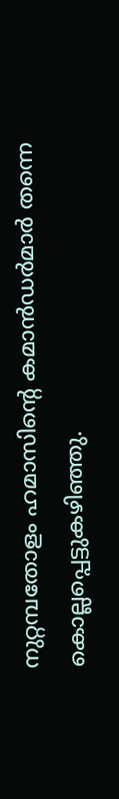നുറ്റമ്പതോളം ഹമാസിന്റെ കമാൻഡർമാർ തന്നെ കൊല്ലപ്പെട്ടുകഴിഞ്ഞു.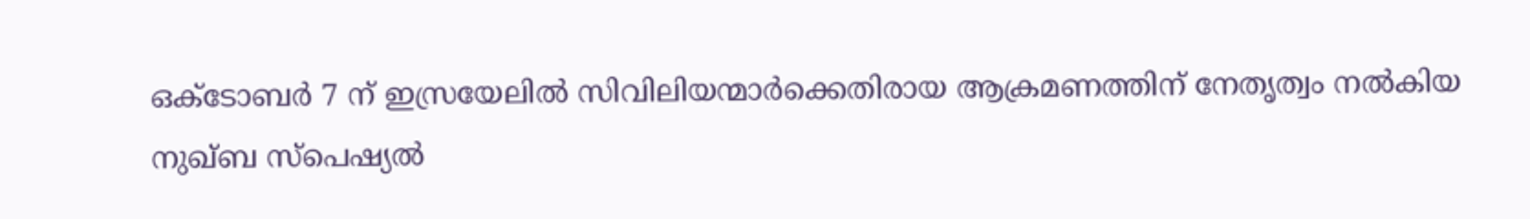ഒക്ടോബർ 7 ന് ഇസ്രയേലിൽ സിവിലിയന്മാർക്കെതിരായ ആക്രമണത്തിന് നേതൃത്വം നൽകിയ നുഖ്ബ സ്‌പെഷ്യൽ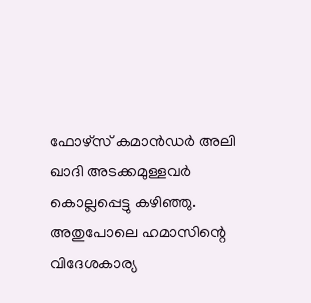ഫോഴ്‌സ് കമാൻഡർ അലി ഖാദി അടക്കമുള്ളവർ കൊല്ലപ്പെട്ടു കഴിഞ്ഞു. അതുപോലെ ഹമാസിന്റെ വിദേശകാര്യ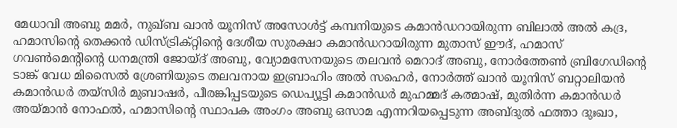മേധാവി അബു മമർ, നുഖ്ബ ഖാൻ യൂനിസ് അസോൾട്ട് കമ്പനിയുടെ കമാൻഡറായിരുന്ന ബിലാൽ അൽ കദ്ര, ഹമാസിന്റെ തെക്കൻ ഡിസ്ട്രിക്റ്റിന്റെ ദേശീയ സുരക്ഷാ കമാൻഡറായിരുന്ന മുതാസ് ഈദ്, ഹമാസ് ഗവൺമെന്റിന്റെ ധനമന്ത്രി ജോയ്ദ് അബു, വ്യോമസേനയുടെ തലവൻ മെറാദ് അബു, നോർത്തേൺ ബ്രിഗേഡിന്റെ ടാങ്ക് വേധ മിസൈൽ ശ്രേണിയുടെ തലവനായ ഇബ്രാഹിം അൽ സഹെർ, നോർത്ത് ഖാൻ യൂനിസ് ബറ്റാലിയൻ കമാൻഡർ തയ്സിർ മുബാഷർ, പീരങ്കിപ്പടയുടെ ഡെപ്യൂട്ടി കമാൻഡർ മുഹമ്മദ് കത്മാഷ്, മുതിർന്ന കമാൻഡർ അയ്മാൻ നോഫൽ, ഹമാസിന്റെ സ്ഥാപക അംഗം അബു ഒസാമ എന്നറിയപ്പെടുന്ന അബ്ദുൽ ഫത്താ ദുഃഖാ,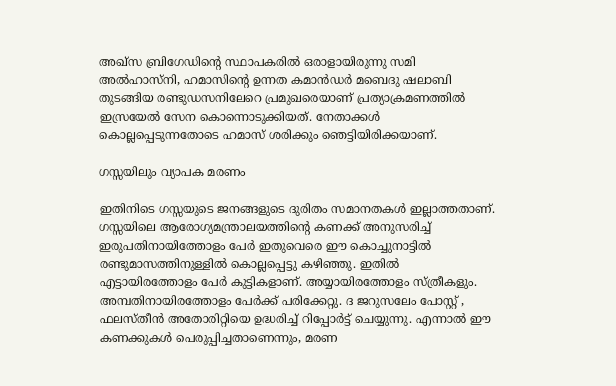അഖ്സ ബ്രിഗേഡിന്റെ സ്ഥാപകരിൽ ഒരാളായിരുന്നു സമി അൽഹാസ്നി, ഹമാസിന്റെ ഉന്നത കമാൻഡർ മബെദു ഷലാബി തുടങ്ങിയ രണ്ടുഡസനിലേറെ പ്രമുഖരെയാണ് പ്രത്യാക്രമണത്തിൽ ഇസ്രയേൽ സേന കൊന്നൊടുക്കിയത്. നേതാക്കൾ കൊല്ലപ്പെടുന്നതോടെ ഹമാസ് ശരിക്കും ഞെട്ടിയിരിക്കയാണ്.

ഗസ്സയിലും വ്യാപക മരണം

ഇതിനിടെ ഗസ്സയുടെ ജനങ്ങളുടെ ദുരിതം സമാനതകൾ ഇല്ലാത്തതാണ്. ഗസ്സയിലെ ആരോഗ്യമന്ത്രാലയത്തിന്റെ കണക്ക് അനുസരിച്ച് ഇരുപതിനായിത്തോളം പേർ ഇതുവെരെ ഈ കൊച്ചുനാട്ടിൽ രണ്ടുമാസത്തിനുള്ളിൽ കൊല്ലപ്പെട്ടു കഴിഞ്ഞു. ഇതിൽ എട്ടായിരത്തോളം പേർ കുട്ടികളാണ്. അയ്യായിരത്തോളം സ്ത്രീകളും. അമ്പതിനായിരത്തോളം പേർക്ക് പരിക്കേറ്റു. ദ ജറുസലേം പോസ്റ്റ് , ഫലസ്തീൻ അതോരിറ്റിയെ ഉദ്ധരിച്ച് റിപ്പോർട്ട് ചെയ്യുന്നു. എന്നാൽ ഈ കണക്കുകൾ പെരുപ്പിച്ചതാണെന്നും, മരണ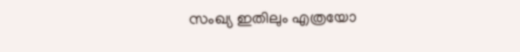സംഖ്യ ഇതിലും എത്രയോ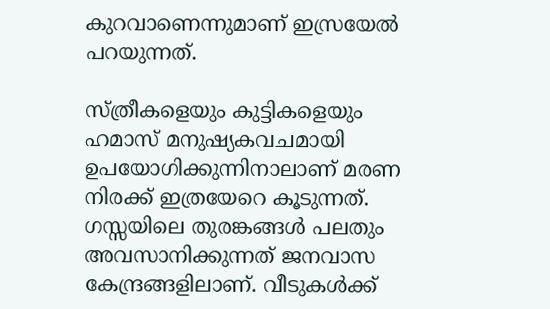കുറവാണെന്നുമാണ് ഇസ്രയേൽ പറയുന്നത്.

സ്ത്രീകളെയും കുട്ടികളെയും ഹമാസ് മനുഷ്യകവചമായി ഉപയോഗിക്കുന്നിനാലാണ് മരണ നിരക്ക് ഇത്രയേറെ കൂടുന്നത്. ഗസ്സയിലെ തുരങ്കങ്ങൾ പലതും അവസാനിക്കുന്നത് ജനവാസ കേന്ദ്രങ്ങളിലാണ്. വീടുകൾക്ക്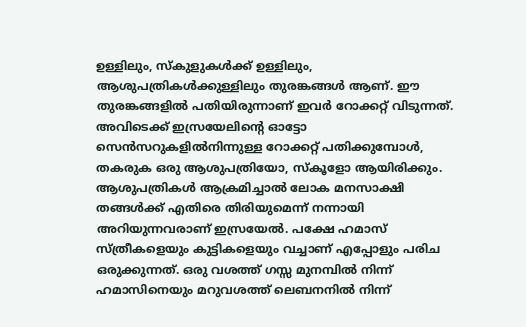ഉള്ളിലും, സ്‌കുളുകൾക്ക് ഉള്ളിലും, ആശുപത്രികൾക്കുള്ളിലും തുരങ്കങ്ങൾ ആണ്. ഈ തുരങ്കങ്ങളിൽ പതിയിരുന്നാണ് ഇവർ റോക്കറ്റ് വിടുന്നത്. അവിടെക്ക് ഇസ്രയേലിന്റെ ഓട്ടോ സെൻസറുകളിൽനിന്നുള്ള റോക്കറ്റ് പതിക്കുമ്പോൾ, തകരുക ഒരു ആശുപത്രിയോ, സ്‌കൂളോ ആയിരിക്കും. ആശുപത്രികൾ ആക്രമിച്ചാൽ ലോക മനസാക്ഷി തങ്ങൾക്ക് എതിരെ തിരിയുമെന്ന് നന്നായി അറിയുന്നവരാണ് ഇസ്രയേൽ. പക്ഷേ ഹമാസ് സ്ത്രീകളെയും കുട്ടികളെയും വച്ചാണ് എപ്പോളും പരിച ഒരുക്കുന്നത്. ഒരു വശത്ത് ഗസ്സ മുനമ്പിൽ നിന്ന് ഹമാസിനെയും മറുവശത്ത് ലെബനനിൽ നിന്ന്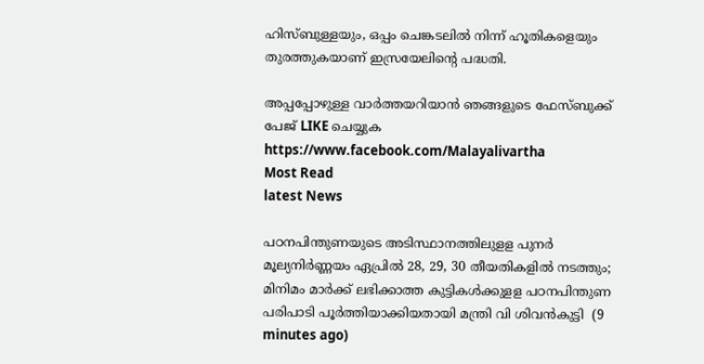ഹിസ്ബുള്ളയും, ഒപ്പം ചെങ്കടലിൽ നിന്ന് ഹൂതികളെയും തുരത്തുകയാണ് ഇസ്രയേലിന്റെ പദ്ധതി.

അപ്പപ്പോഴുള്ള വാര്‍ത്തയറിയാന്‍ ഞങ്ങളുടെ ഫേസ്‌ബുക്ക്‌ പേജ് LIKE ചെയ്യുക
https://www.facebook.com/Malayalivartha
Most Read
latest News

പഠനപിന്തുണയുടെ അടിസ്ഥാനത്തിലുളള പുനർ മൂല്യനിർണ്ണയം ഏപ്രിൽ 28, 29, 30 തീയതികളിൽ നടത്തും; മിനിമം മാർക്ക് ലഭിക്കാത്ത കുട്ടികൾക്കുളള പഠനപിന്തുണ പരിപാടി പൂർത്തിയാക്കിയതായി മന്ത്രി വി ശിവൻകുട്ടി  (9 minutes ago)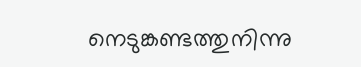നെടുങ്കണ്ടത്തുനിന്നു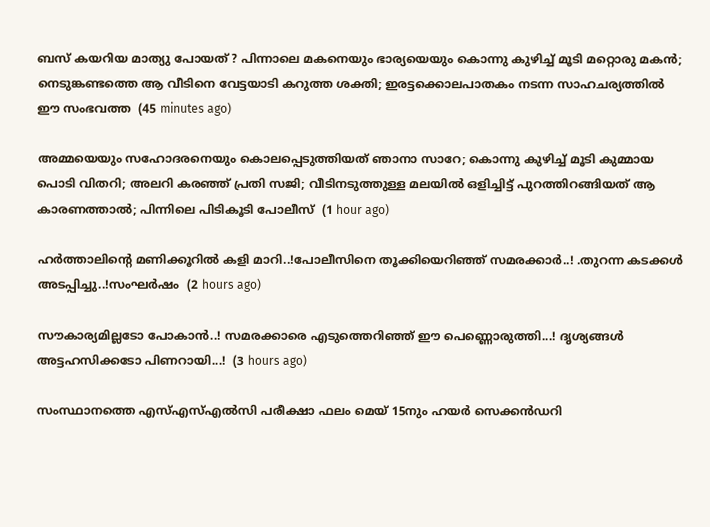ബസ് കയറിയ മാത്യു പോയത് ? പിന്നാലെ മകനെയും ഭാര്യയെയും കൊന്നു കുഴിച്ച് മൂടി മറ്റൊരു മകൻ; നെടുങ്കണ്ടത്തെ ആ വീടിനെ വേട്ടയാടി കറുത്ത ശക്തി; ഇരട്ടക്കൊലപാതകം നടന്ന സാഹചര്യത്തിൽ ഈ സംഭവത്ത  (45 minutes ago)

അമ്മയെയും സഹോദരനെയും കൊലപ്പെടുത്തിയത് ഞാനാ സാറേ; കൊന്നു കുഴിച്ച് മൂടി കുമ്മായ പൊടി വിതറി; അലറി കരഞ്ഞ് പ്രതി സജി; വീടിനടുത്തുള്ള മലയിൽ ഒളിച്ചിട്ട് പുറത്തിറങ്ങിയത് ആ കാരണത്താൽ; പിന്നിലെ പിടികൂടി പോലീസ്  (1 hour ago)

ഹർത്താലിന്റെ മണിക്കൂറിൽ കളി മാറി..!പോലീസിനെ തൂക്കിയെറിഞ്ഞ് സമരക്കാർ..! .തുറന്ന കടക്കൾ അടപ്പിച്ചു..!സംഘർഷം  (2 hours ago)

സൗകാര്യമില്ലടോ പോകാന്‍..! സമരക്കാരെ എടുത്തെറിഞ്ഞ് ഈ പെണ്ണൊരുത്തി...! ദൃശ്യങ്ങൾ അട്ടഹസിക്കടോ പിണറായി...!  (3 hours ago)

സംസ്ഥാനത്തെ എസ്എസ്എൽസി പരീക്ഷാ ഫലം മെയ് 15നും ഹയർ സെക്കൻഡറി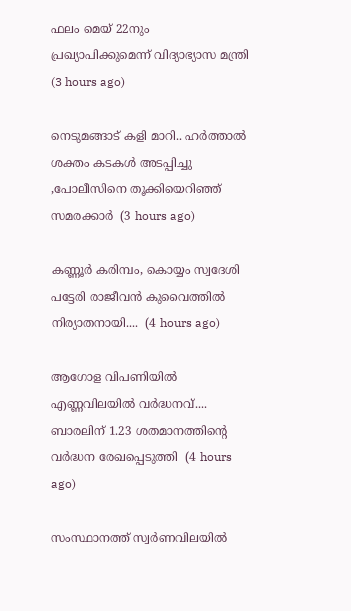ഫലം മെയ് 22നും പ്രഖ്യാപിക്കുമെന്ന് വിദ്യാഭ്യാസ മന്ത്രി  (3 hours ago)

നെടുമങ്ങാട് കളി മാറി.. ഹർത്താൽ ശക്തം കടകൾ അടപ്പിച്ചു ,പോലീസിനെ തൂക്കിയെറിഞ്ഞ് സമരക്കാർ  (3 hours ago)

കണ്ണൂർ കരിമ്പം, കൊയ്യം സ്വദേശി പട്ടേരി രാജീവൻ കുവൈത്തിൽ നിര്യാതനായി....  (4 hours ago)

ആഗോള വിപണിയില്‍ എണ്ണവിലയിൽ വർദ്ധനവ്.... ബാരലിന് 1.23 ശതമാനത്തിന്റെ വര്‍ദ്ധന രേഖപ്പെടുത്തി  (4 hours ago)

സംസ്ഥാനത്ത് സ്വർണവിലയിൽ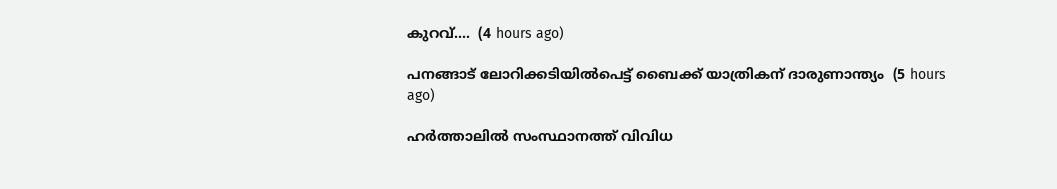കുറവ്....  (4 hours ago)

പനങ്ങാട് ലോറിക്കടിയിൽപെട്ട് ബൈക്ക് യാത്രികന് ദാരുണാന്ത്യം  (5 hours ago)

ഹർത്താലിൽ സംസ്ഥാനത്ത് വിവിധ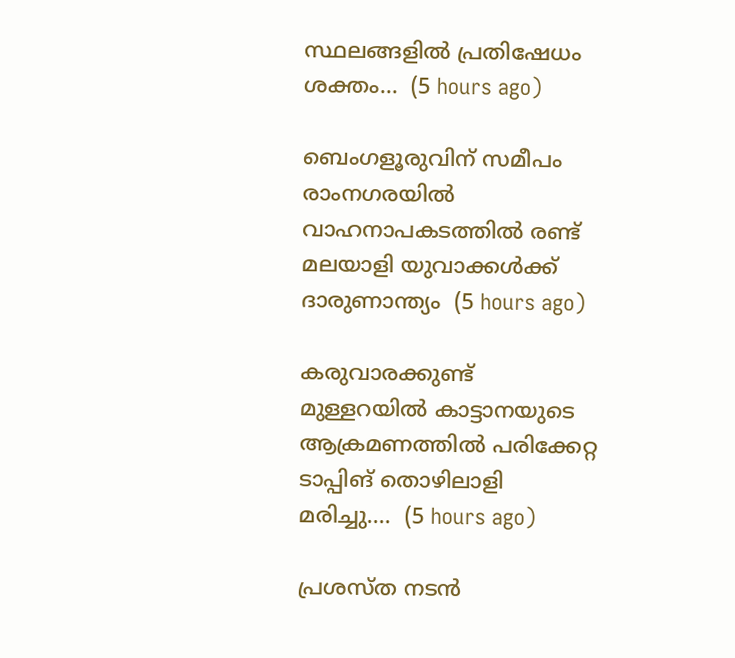സ്ഥലങ്ങളിൽ പ്രതിഷേധം ശക്തം...  (5 hours ago)

ബെംഗളൂരുവിന് സമീപം രാംനഗരയിൽ വാഹനാപകടത്തിൽ രണ്ട് മലയാളി യുവാക്കൾക്ക് ദാരുണാന്ത്യം  (5 hours ago)

കരുവാരക്കുണ്ട് മുള്ളറയിൽ കാട്ടാനയുടെ ആക്രമണത്തിൽ പരിക്കേറ്റ ടാപ്പിങ് തൊഴിലാളി മരിച്ചു....  (5 hours ago)

പ്രശസ്ത നടൻ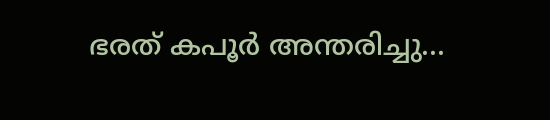ഭരത് കപൂർ അന്തരിച്ചു...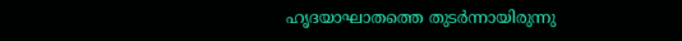ഹൃദയാഘാതത്തെ തുടർന്നായിരുന്നു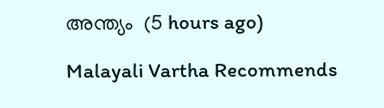അന്ത്യം  (5 hours ago)

Malayali Vartha Recommends